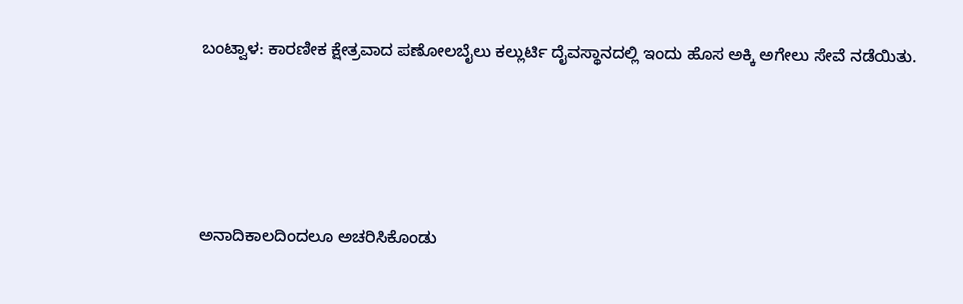ಬಂಟ್ವಾಳ: ಕಾರಣೀಕ ಕ್ಷೇತ್ರವಾದ ಪಣೋಲಬೈಲು ಕಲ್ಲುರ್ಟಿ ದೈವಸ್ಥಾನದಲ್ಲಿ ಇಂದು ಹೊಸ ಅಕ್ಕಿ ಅಗೇಲು ಸೇವೆ ನಡೆಯಿತು.




ಅನಾದಿಕಾಲದಿಂದಲೂ ಅಚರಿಸಿಕೊಂಡು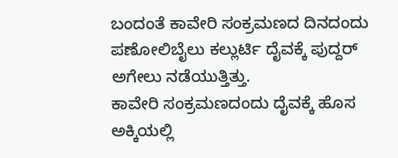ಬಂದಂತೆ ಕಾವೇರಿ ಸಂಕ್ರಮಣದ ದಿನದಂದು ಪಣೋಲಿಬೈಲು ಕಲ್ಲುರ್ಟಿ ದೈವಕ್ಕೆ ಪುದ್ದರ್ ಅಗೇಲು ನಡೆಯುತ್ತಿತ್ತು.
ಕಾವೇರಿ ಸಂಕ್ರಮಣದಂದು ದೈವಕ್ಕೆ ಹೊಸ ಅಕ್ಕಿಯಲ್ಲಿ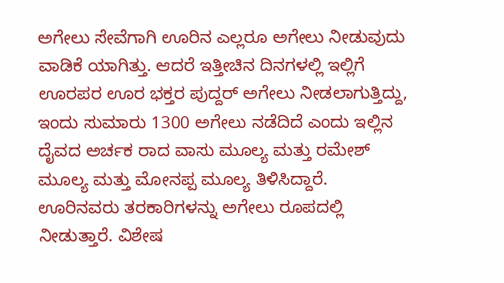ಅಗೇಲು ಸೇವೆಗಾಗಿ ಊರಿನ ಎಲ್ಲರೂ ಅಗೇಲು ನೀಡುವುದು ವಾಡಿಕೆ ಯಾಗಿತ್ತು. ಆದರೆ ಇತ್ತೀಚಿನ ದಿನಗಳಲ್ಲಿ ಇಲ್ಲಿಗೆ ಊರಪರ ಊರ ಭಕ್ತರ ಪುದ್ದರ್ ಅಗೇಲು ನೀಡಲಾಗುತ್ತಿದ್ದು, ಇಂದು ಸುಮಾರು 1300 ಅಗೇಲು ನಡೆದಿದೆ ಎಂದು ಇಲ್ಲಿನ ದೈವದ ಅರ್ಚಕ ರಾದ ವಾಸು ಮೂಲ್ಯ ಮತ್ತು ರಮೇಶ್ ಮೂಲ್ಯ ಮತ್ತು ಮೋನಪ್ಪ ಮೂಲ್ಯ ತಿಳಿಸಿದ್ದಾರೆ.
ಊರಿನವರು ತರಕಾರಿಗಳನ್ನು ಅಗೇಲು ರೂಪದಲ್ಲಿ ನೀಡುತ್ತಾರೆ. ವಿಶೇಷ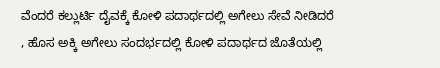ವೆಂದರೆ ಕಲ್ಲುರ್ಟಿ ದೈವಕ್ಕೆ ಕೋಳಿ ಪದಾರ್ಥದಲ್ಲಿ ಅಗೇಲು ಸೇವೆ ನೀಡಿದರೆ , ಹೊಸ ಅಕ್ಕಿ ಅಗೇಲು ಸಂದರ್ಭದಲ್ಲಿ ಕೋಳಿ ಪದಾರ್ಥದ ಜೊತೆಯಲ್ಲಿ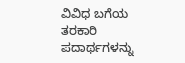ವಿವಿಧ ಬಗೆಯ ತರಕಾರಿ ಪದಾರ್ಥಗಳನ್ನು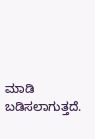ಮಾಡಿ ಬಡಿಸಲಾಗುತ್ತದೆ.